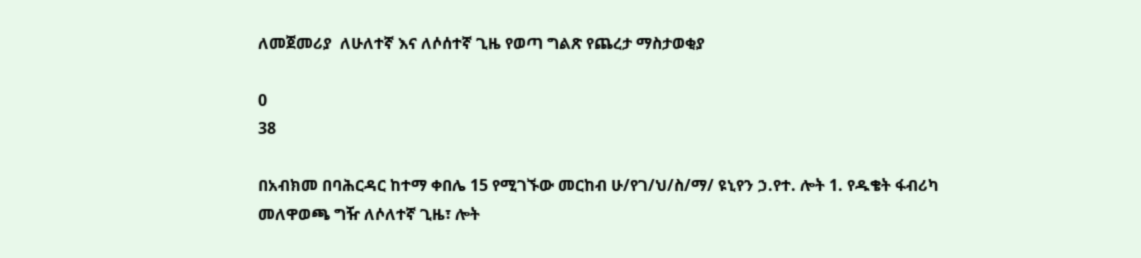ለመጀመሪያ  ለሁለተኛ እና ለሶሰተኛ ጊዜ የወጣ ግልጽ የጨረታ ማስታወቂያ

0
38

በአብክመ በባሕርዳር ከተማ ቀበሌ 15 የሚገኙው መርከብ ሁ/የገ/ህ/ስ/ማ/ ዩኒየን ኃ.የተ. ሎት 1. የዱቄት ፋብሪካ መለዋወጫ ግዥ ለሶለተኛ ጊዜ፣ ሎት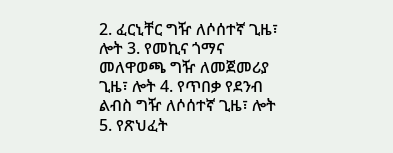2. ፈርኒቸር ግዥ ለሶሰተኛ ጊዜ፣ ሎት 3. የመኪና ጎማና መለዋወጫ ግዥ ለመጀመሪያ ጊዜ፣ ሎት 4. የጥበቃ የደንብ ልብስ ግዥ ለሶሰተኛ ጊዜ፣ ሎት 5. የጽህፈት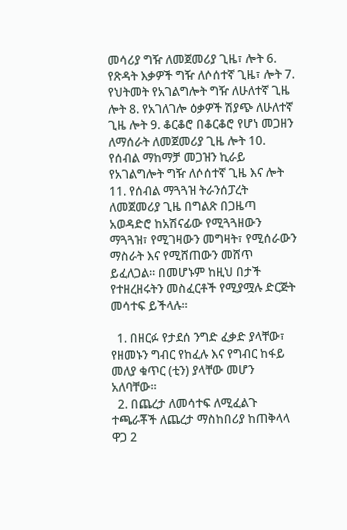መሳሪያ ግዥ ለመጀመሪያ ጊዜ፣ ሎት 6. የጽዳት እቃዎች ግዥ ለሶሰተኛ ጊዜ፣ ሎት 7. የህትመት የአገልግሎት ግዥ ለሁለተኛ ጊዜ ሎት 8. የአገለገሎ ዕቃዎች ሽያጭ ለሁለተኛ ጊዜ ሎት 9. ቆርቆሮ በቆርቆሮ የሆነ መጋዘን ለማሰራት ለመጀመሪያ ጊዜ ሎት 10. የሰብል ማከማቻ መጋዝን ኪራይ የአገልግሎት ግዥ ለሶሰተኛ ጊዜ እና ሎት 11. የሰብል ማጓጓዝ ትራንሰፓረት ለመጀመሪያ ጊዜ በግልጽ በጋዜጣ አወዳድሮ ከአሽናፊው የሚጓጓዘውን ማጓጓዝ፣ የሚገዛውን መግዛት፣ የሚሰራውን ማስራት እና የሚሸጠውን መሸጥ ይፈለጋል፡፡ በመሆኑም ከዚህ በታች የተዘረዘሩትን መስፈርቶች የሚያሟሉ ድርጅት መሳተፍ ይችላሉ፡፡

  1. በዘርፉ የታደሰ ንግድ ፈቃድ ያላቸው፣ የዘመኑን ግብር የከፈሉ እና የግብር ከፋይ መለያ ቁጥር (ቲን) ያላቸው መሆን አለባቸው፡፡
  2. በጨረታ ለመሳተፍ ለሚፈልጉ ተጫራቾች ለጨረታ ማስከበሪያ ከጠቅላላ ዋጋ 2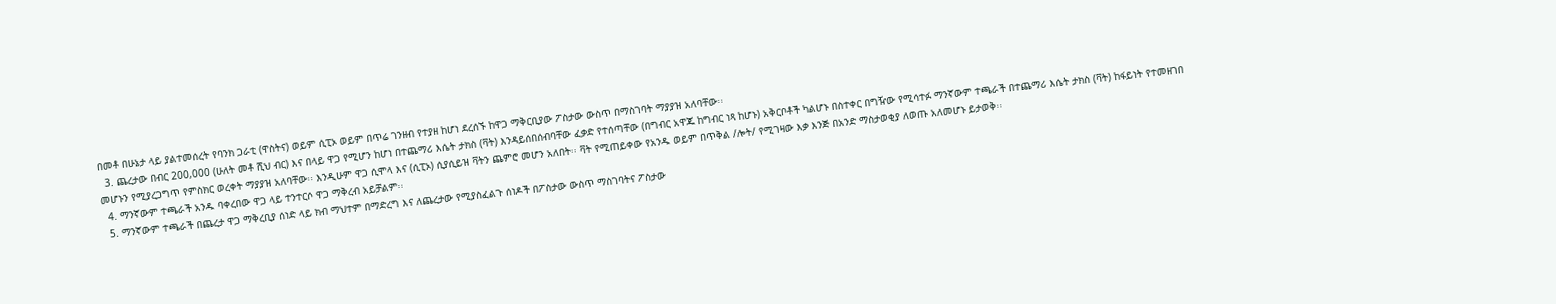በመቶ በሁኔታ ላይ ያልተመሰረት የባንክ ጋራቲ (ዋስትና) ወይም ሲፒኦ ወይም በጥሬ ገንዘብ የተያዘ ከሆነ ደረሰኙ ከዋጋ ማቅርቢያው ፖስታው ውስጥ በማስገባት ማያያዝ አለባቸው፡፡
  3. ጨረታው በብር 200,000 (ሁለት መቶ ሺህ ብር) እና በላይ ዋጋ የሚሆን ከሆነ በተጨማሪ እሴት ታክስ (ቫት) እንዳይሰበሰብባቸው ፈቃድ የተሰጣቸው (በግብር አዋጁ ከግብር ነጻ ከሆኑ) አቅርቦቶች ካልሆኑ በስተቀር በግዥው የሚሳተፉ ማንኛውም ተጫራች በተጨማሪ እሴት ታክስ (ቫት) ከፋይነት የተመዘገበ መሆኑን የሚያረጋግጥ የምስክር ወረቀት ማያያዝ አለባቸው፡፡ እንዲሁም ዋጋ ሲሞላ እና (ሲፒኦ) ሲያሲይዝ ቫትን ጨምሮ መሆን አለበት፡፡ ቫት የሚጠይቀው የአንዱ ወይም በጥቅል /ሎት/ የሚገዛው እቃ እንጅ በአንድ ማስታወቂያ ለወጡ አለመሆኑ ይታወቅ፡፡
  4. ማንኛውም ተጫራች አንዱ ባቀረበው ዋጋ ላይ ተንተርሶ ዋጋ ማቅረብ አይቻልም፡፡
  5. ማንኛውም ተጫራች በጨረታ ዋጋ ማቅረቢያ ሰነድ ላይ ክብ ማህተም በማድረግ እና ለጨረታው የሚያስፈልጉ ሰነዶች በፖስታው ውስጥ ማስገባትና ፖስታው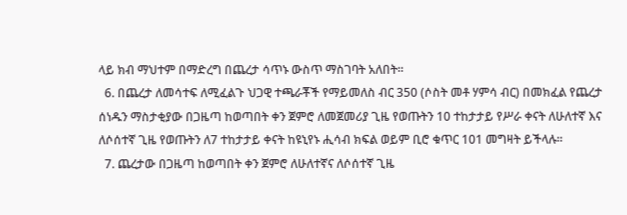ላይ ክብ ማህተም በማድረግ በጨረታ ሳጥኑ ውስጥ ማስገባት አለበት፡፡
  6. በጨረታ ለመሳተፍ ለሚፈልጉ ህጋዊ ተጫራቾች የማይመለስ ብር 350 (ሶስት መቶ ሃምሳ ብር) በመክፈል የጨረታ ሰነዱን ማስታቂያው በጋዜጣ ከወጣበት ቀን ጀምሮ ለመጀመሪያ ጊዜ የወጡትን 10 ተከታታይ የሥራ ቀናት ለሁለተኛ እና ለሶሰተኛ ጊዜ የወጡትን ለ7 ተከታታይ ቀናት ከዩኒየኑ ሒሳብ ክፍል ወይም ቢሮ ቁጥር 101 መግዛት ይችላሉ፡፡
  7. ጨረታው በጋዜጣ ከወጣበት ቀን ጀምሮ ለሁለተኛና ለሶሰተኛ ጊዜ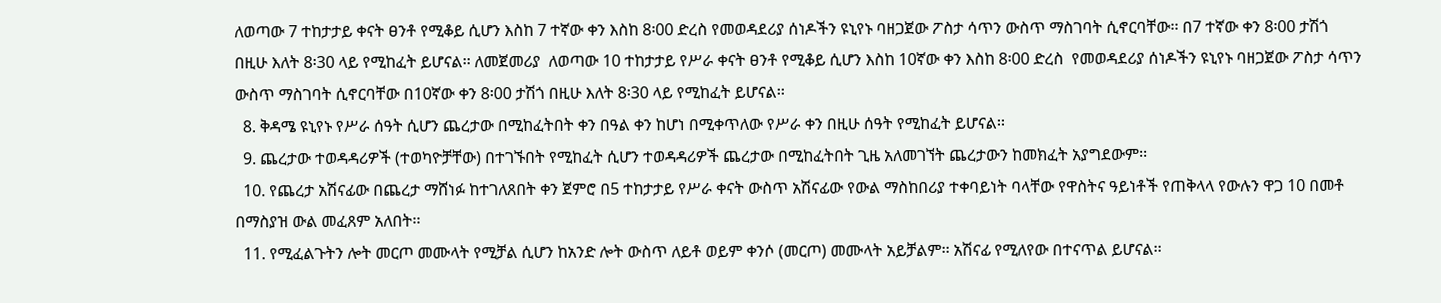ለወጣው 7 ተከታታይ ቀናት ፀንቶ የሚቆይ ሲሆን እስከ 7 ተኛው ቀን እስከ 8፡00 ድረስ የመወዳደሪያ ሰነዶችን ዩኒየኑ ባዘጋጀው ፖስታ ሳጥን ውስጥ ማስገባት ሲኖርባቸው፡፡ በ7 ተኛው ቀን 8፡00 ታሽጎ በዚሁ እለት 8፡30 ላይ የሚከፈት ይሆናል፡፡ ለመጀመሪያ  ለወጣው 10 ተከታታይ የሥራ ቀናት ፀንቶ የሚቆይ ሲሆን እስከ 10ኛው ቀን እስከ 8፡00 ድረስ  የመወዳደሪያ ሰነዶችን ዩኒየኑ ባዘጋጀው ፖስታ ሳጥን ውስጥ ማስገባት ሲኖርባቸው በ10ኛው ቀን 8፡00 ታሽጎ በዚሁ እለት 8፡30 ላይ የሚከፈት ይሆናል፡፡
  8. ቅዳሜ ዩኒየኑ የሥራ ሰዓት ሲሆን ጨረታው በሚከፈትበት ቀን በዓል ቀን ከሆነ በሚቀጥለው የሥራ ቀን በዚሁ ሰዓት የሚከፈት ይሆናል፡፡
  9. ጨረታው ተወዳዳሪዎች (ተወካዮቻቸው) በተገኙበት የሚከፈት ሲሆን ተወዳዳሪዎች ጨረታው በሚከፈትበት ጊዜ አለመገኘት ጨረታውን ከመክፈት አያግደውም፡፡
  10. የጨረታ አሽናፊው በጨረታ ማሸነፉ ከተገለጸበት ቀን ጀምሮ በ5 ተከታታይ የሥራ ቀናት ውስጥ አሽናፊው የውል ማስከበሪያ ተቀባይነት ባላቸው የዋስትና ዓይነቶች የጠቅላላ የውሉን ዋጋ 10 በመቶ በማስያዝ ውል መፈጸም አለበት፡፡
  11. የሚፈልጉትን ሎት መርጦ መሙላት የሚቻል ሲሆን ከአንድ ሎት ውስጥ ለይቶ ወይም ቀንሶ (መርጦ) መሙላት አይቻልም፡፡ አሽናፊ የሚለየው በተናጥል ይሆናል፡፡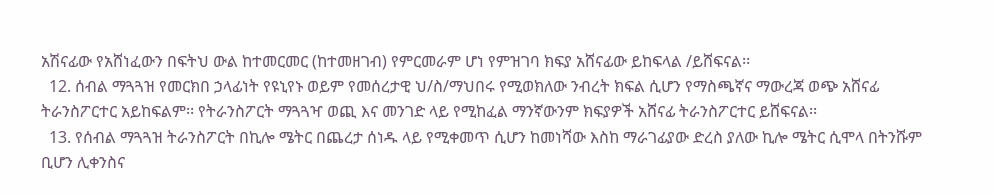አሽናፊው የአሸነፈውን በፍትህ ውል ከተመርመር (ከተመዘገብ) የምርመራም ሆነ የምዝገባ ክፍያ አሸናፊው ይከፍላል /ይሸፍናል፡፡
  12. ሰብል ማጓጓዝ የመርክበ ኃላፊነት የዩኒየኑ ወይም የመሰረታዊ ህ/ስ/ማህበሩ የሚወክለው ንብረት ክፍል ሲሆን የማስጫኛና ማውረጃ ወጭ አሸናፊ ትራንስፖርተር አይከፍልም፡፡ የትራንስፖርት ማጓጓዣ ወጪ እና መንገድ ላይ የሚከፈል ማንኛውንም ክፍያዎች አሸናፊ ትራንስፖርተር ይሸፍናል፡፡
  13. የሰብል ማጓጓዝ ትራንስፖርት በኪሎ ሜትር በጨረታ ሰነዱ ላይ የሚቀመጥ ሲሆን ከመነሻው እስከ ማራገፊያው ድረስ ያለው ኪሎ ሜትር ሲሞላ በትንሹም ቢሆን ሊቀንስና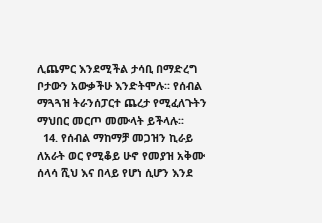ሊጨምር እንደሚችል ታሳቢ በማድረግ ቦታውን አውቃችሁ እንድትሞሉ፡፡ የሰብል ማጓጓዝ ትራንሰፓርተ ጨረታ የሚፈለጉትን ማህበር መርጦ መሙላት ይችላሉ፡፡
  14. የሰብል ማከማቻ መጋዝን ኪራይ ለአራት ወር የሚቆይ ሁኖ የመያዝ አቅሙ ሰላሳ ሺህ እና በላይ የሆነ ሲሆን እንደ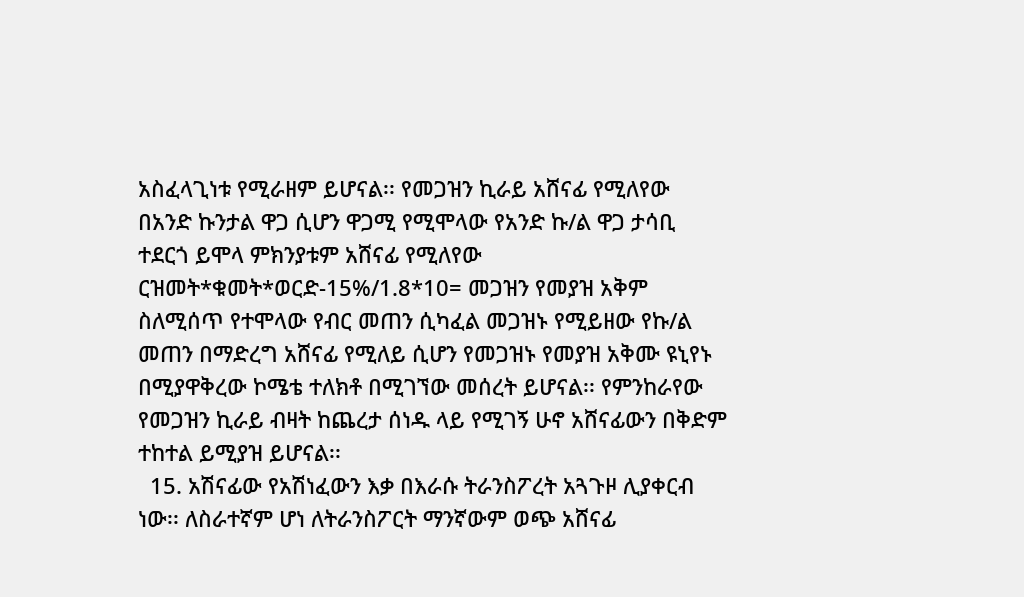አስፈላጊነቱ የሚራዘም ይሆናል፡፡ የመጋዝን ኪራይ አሸናፊ የሚለየው በአንድ ኩንታል ዋጋ ሲሆን ዋጋሚ የሚሞላው የአንድ ኩ/ል ዋጋ ታሳቢ ተደርጎ ይሞላ ምክንያቱም አሸናፊ የሚለየው ርዝመት*ቁመት*ወርድ-15%/1.8*10= መጋዝን የመያዝ አቅም ስለሚሰጥ የተሞላው የብር መጠን ሲካፈል መጋዝኑ የሚይዘው የኩ/ል መጠን በማድረግ አሸናፊ የሚለይ ሲሆን የመጋዝኑ የመያዝ አቅሙ ዩኒየኑ በሚያዋቅረው ኮሜቴ ተለክቶ በሚገኘው መሰረት ይሆናል፡፡ የምንከራየው የመጋዝን ኪራይ ብዛት ከጨረታ ሰነዱ ላይ የሚገኝ ሁኖ አሸናፊውን በቅድም ተከተል ይሚያዝ ይሆናል፡፡
  15. አሽናፊው የአሽነፈውን እቃ በእራሱ ትራንስፖረት አጓጉዞ ሊያቀርብ ነው፡፡ ለስራተኛም ሆነ ለትራንስፖርት ማንኛውም ወጭ አሸናፊ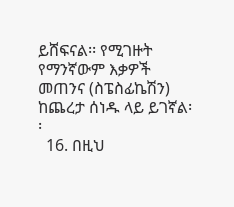ይሸፍናል፡፡ የሚገዙት የማንኛውም እቃዎች መጠንና (ስፔስፊኬሽን) ከጨረታ ሰነዱ ላይ ይገኛል፡፡
  16. በዚህ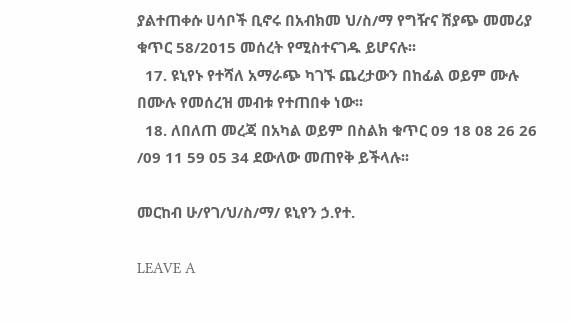ያልተጠቀሱ ሀሳቦች ቢኖሩ በአብክመ ህ/ስ/ማ የግዥና ሽያጭ መመሪያ ቁጥር 58/2015 መሰረት የሚስተናገዱ ይሆናሉ፡፡
  17. ዩኒየኑ የተሻለ አማራጭ ካገኙ ጨረታውን በከፊል ወይም ሙሉ በሙሉ የመሰረዝ መብቱ የተጠበቀ ነው፡፡
  18. ለበለጠ መረጃ በአካል ወይም በስልክ ቁጥር 09 18 08 26 26 /09 11 59 05 34 ደውለው መጠየቅ ይችላሉ፡፡

መርከብ ሁ/የገ/ህ/ስ/ማ/ ዩኒየን ኃ.የተ.

LEAVE A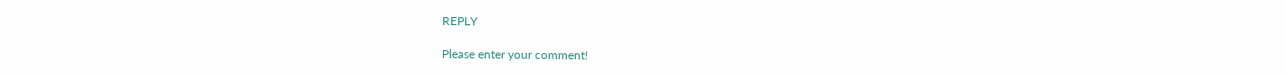REPLY

Please enter your comment!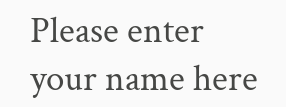Please enter your name here